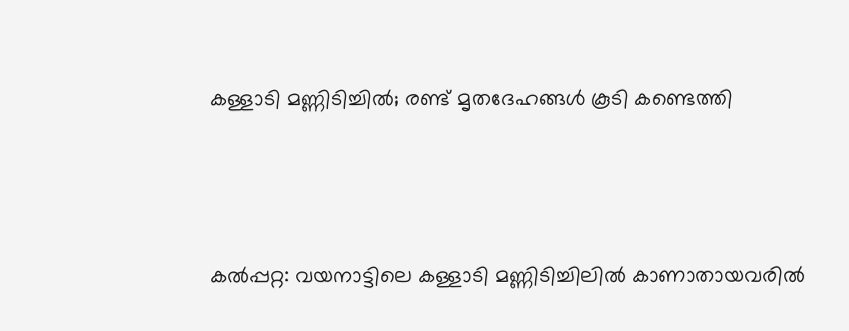കള്ളാടി മണ്ണിടിച്ചില്‍; രണ്ട് മൃതദേഹങ്ങള്‍ കൂടി കണ്ടെത്തി





കൽപ്പറ്റ: വയനാട്ടിലെ കള്ളാടി മണ്ണിടിച്ചിലില്‍ കാണാതായവരില്‍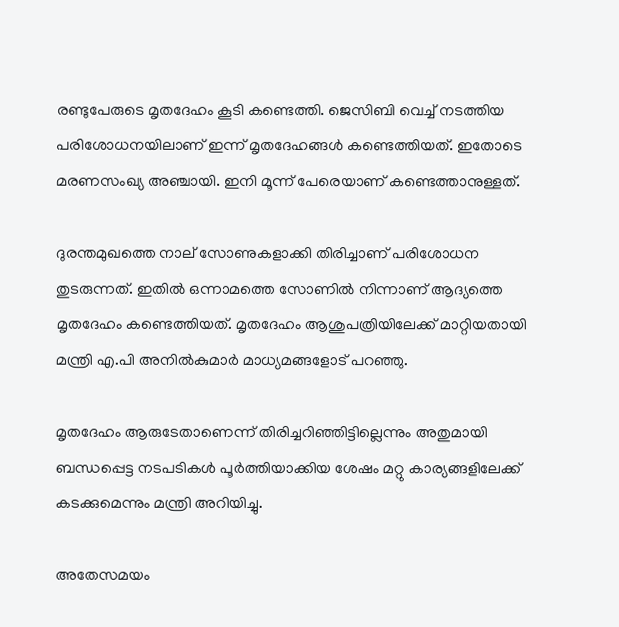രണ്ടുപേരുടെ മൃതദേഹം കൂടി കണ്ടെത്തി. ജെസിബി വെച്ച് നടത്തിയ പരിശോധനയിലാണ് ഇന്ന് മൃതദേഹങ്ങള്‍ കണ്ടെത്തിയത്. ഇതോടെ മരണസംഖ്യ അഞ്ചായി. ഇനി മൂന്ന് പേരെയാണ് കണ്ടെത്താനുള്ളത്.

ദുരന്തമുഖത്തെ നാല് സോണുകളാക്കി തിരിച്ചാണ് പരിശോധന തുടരുന്നത്. ഇതില്‍ ഒന്നാമത്തെ സോണില്‍ നിന്നാണ് ആദ്യത്തെ മൃതദേഹം കണ്ടെത്തിയത്. മൃതദേഹം ആശുപത്രിയിലേക്ക് മാറ്റിയതായി മന്ത്രി എ.പി അനില്‍കുമാര്‍ മാധ്യമങ്ങളോട് പറഞ്ഞു.

മൃതദേഹം ആരുടേതാണെന്ന് തിരിച്ചറിഞ്ഞിട്ടില്ലെന്നും അതുമായി ബന്ധപ്പെട്ട നടപടികൾ പൂർത്തിയാക്കിയ ശേഷം മറ്റു കാര്യങ്ങളിലേക്ക് കടക്കുമെന്നും മന്ത്രി അറിയിച്ചു.

അതേസമയം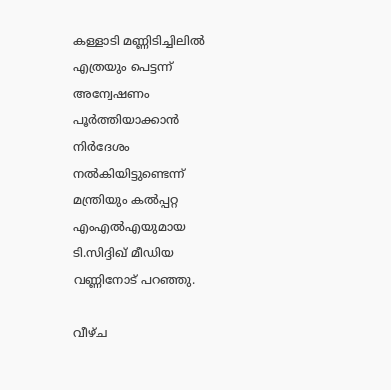കള്ളാടി മണ്ണിടിച്ചിലില്‍ എത്രയും പെട്ടന്ന് അന്വേഷണം പൂര്‍ത്തിയാക്കാന്‍ നിര്‍ദേശം നൽകിയിട്ടുണ്ടെന്ന് മന്ത്രിയും കല്‍പ്പറ്റ എംഎല്‍എയുമായ ടി.സിദ്ദിഖ് മീഡിയ വണ്ണിനോട് പറഞ്ഞു.

വീഴ്ച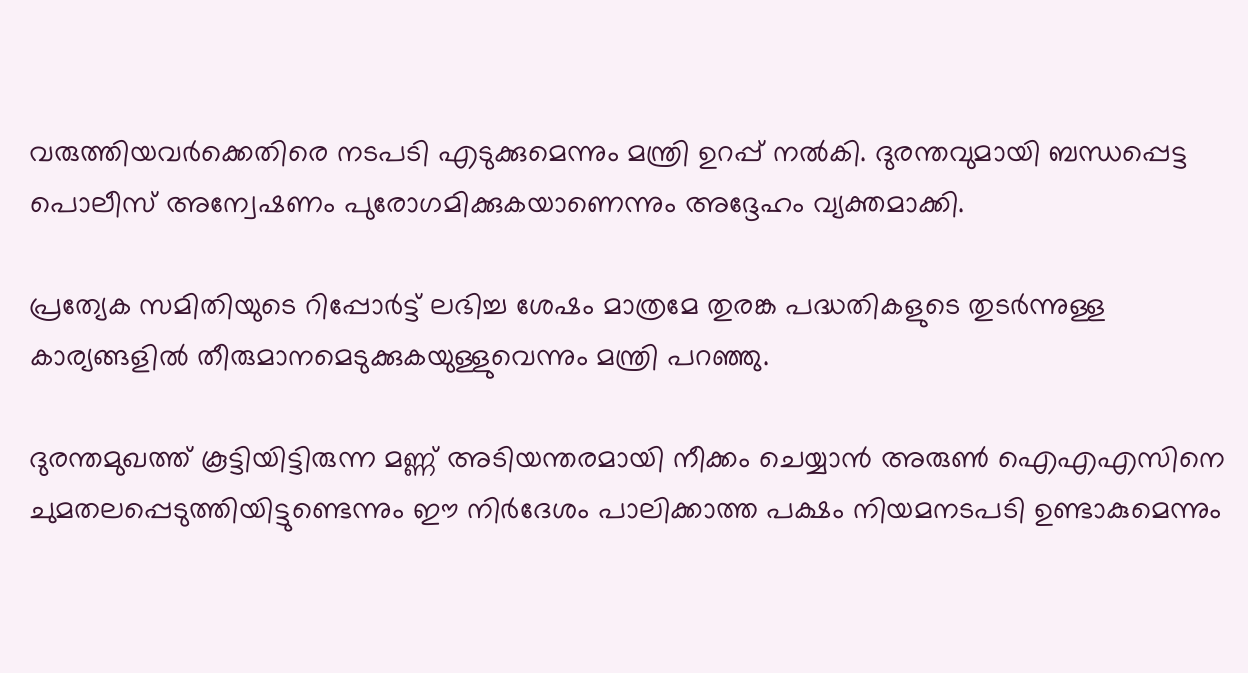വരുത്തിയവർക്കെതിരെ നടപടി എടുക്കുമെന്നും മന്ത്രി ഉറപ്പ് നൽകി. ദുരന്തവുമായി ബന്ധപ്പെട്ട പൊലീസ് അന്വേഷണം പുരോഗമിക്കുകയാണെന്നും അദ്ദേഹം വ്യക്തമാക്കി.

പ്രത്യേക സമിതിയുടെ റിപ്പോര്‍ട്ട് ലഭിച്ച ശേഷം മാത്രമേ തുരങ്ക പദ്ധതികളുടെ തുടര്‍ന്നുള്ള കാര്യങ്ങളില്‍ തീരുമാനമെടുക്കുകയുള്ളുവെന്നും മന്ത്രി പറഞ്ഞു.

ദുരന്തമുഖത്ത് കൂട്ടിയിട്ടിരുന്ന മണ്ണ് അടിയന്തരമായി നീക്കം ചെയ്യാന്‍ അരുണ്‍ ഐഎഎസിനെ ചുമതലപ്പെടുത്തിയിട്ടുണ്ടെന്നും ഈ നിര്‍ദേശം പാലിക്കാത്ത പക്ഷം നിയമനടപടി ഉണ്ടാകുമെന്നും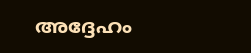അദ്ദേഹം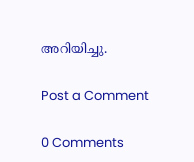അറിയിച്ചു.

Post a Comment

0 Comments